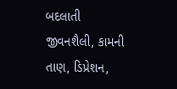બદલાતી જીવનશૈલી, કામની તાણ, ડિપ્રેશન,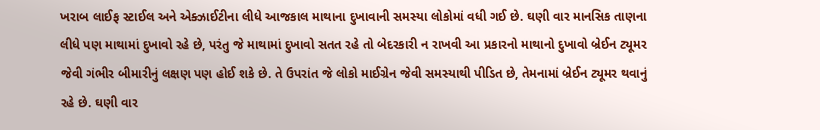ખરાબ લાઈફ સ્ટાઈલ અને એક્ઝાઈટીના લીધે આજકાલ માથાના દુખાવાની સમસ્યા લોકોમાં વધી ગઈ છે. ઘણી વાર માનસિક તાણના લીધે પણ માથામાં દુખાવો રહે છે, પરંતુ જે માથામાં દુખાવો સતત રહે તો બેદરકારી ન રાખવી આ પ્રકારનો માથાનો દુખાવો બ્રેઈન ટ્યૂમર જેવી ગંભીર બીમારીનું લક્ષણ પણ હોઈ શકે છે. તે ઉપરાંત જે લોકો માઈગ્રેન જેવી સમસ્યાથી પીડિત છે, તેમનામાં બ્રેઈન ટ્યૂમર થવાનું રહે છે. ઘણી વાર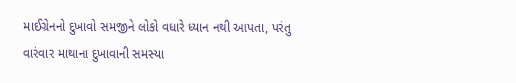માઈગ્રેનનો દુખાવો સમજીને લોકો વધારે ધ્યાન નથી આપતા, પરંતુ વારંવાર માથાના દુખાવાની સમસ્યા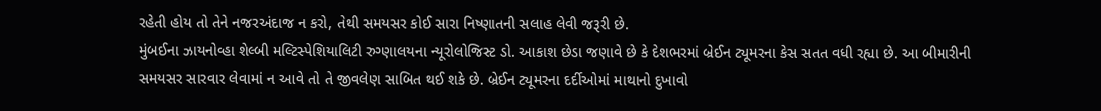રહેતી હોય તો તેને નજરઅંદાજ ન કરો, તેથી સમયસર કોઈ સારા નિષ્ણાતની સલાહ લેવી જરૂરી છે.
મુંબઈના ઝાયનોવ્હા શેલ્બી મલ્ટિસ્પેશિયાલિટી રુગ્ણાલયના ન્યૂરોલોજિસ્ટ ડો. આકાશ છેડા જણાવે છે કે દેશભરમાં બ્રેઈન ટ્યૂમરના કેસ સતત વધી રહ્યા છે. આ બીમારીની સમયસર સારવાર લેવામાં ન આવે તો તે જીવલેણ સાબિત થઈ શકે છે. બ્રેઈન ટ્યૂમરના દર્દીઓમાં માથાનો દુખાવો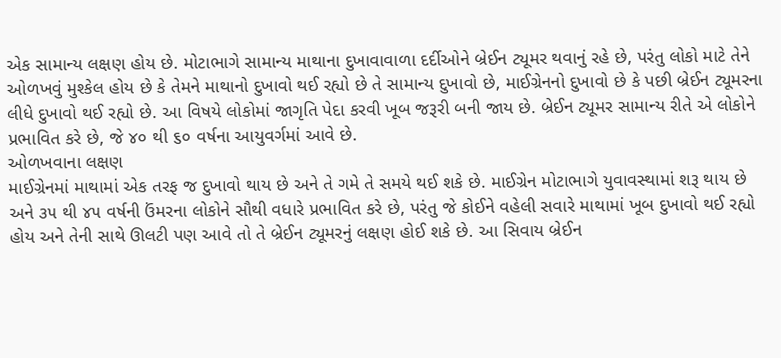એક સામાન્ય લક્ષણ હોય છે. મોટાભાગે સામાન્ય માથાના દુખાવાવાળા દર્દીઓને બ્રેઈન ટ્યૂમર થવાનું રહે છે, પરંતુ લોકો માટે તેને ઓળખવું મુશ્કેલ હોય છે કે તેમને માથાનો દુખાવો થઈ રહ્યો છે તે સામાન્ય દુખાવો છે, માઈગ્રેનનો દુખાવો છે કે પછી બ્રેઈન ટ્યૂમરના લીધે દુખાવો થઈ રહ્યો છે. આ વિષયે લોકોમાં જાગૃતિ પેદા કરવી ખૂબ જરૂરી બની જાય છે. બ્રેઈન ટ્યૂમર સામાન્ય રીતે એ લોકોને પ્રભાવિત કરે છે, જે ૪૦ થી ૬૦ વર્ષના આયુવર્ગમાં આવે છે.
ઓળખવાના લક્ષણ
માઈગ્રેનમાં માથામાં એક તરફ જ દુખાવો થાય છે અને તે ગમે તે સમયે થઈ શકે છે. માઈગ્રેન મોટાભાગે યુવાવસ્થામાં શરૂ થાય છે અને ૩૫ થી ૪૫ વર્ષની ઉંમરના લોકોને સૌથી વધારે પ્રભાવિત કરે છે, પરંતુ જે કોઈને વહેલી સવારે માથામાં ખૂબ દુખાવો થઈ રહ્યો હોય અને તેની સાથે ઊલટી પણ આવે તો તે બ્રેઈન ટ્યૂમરનું લક્ષણ હોઈ શકે છે. આ સિવાય બ્રેઈન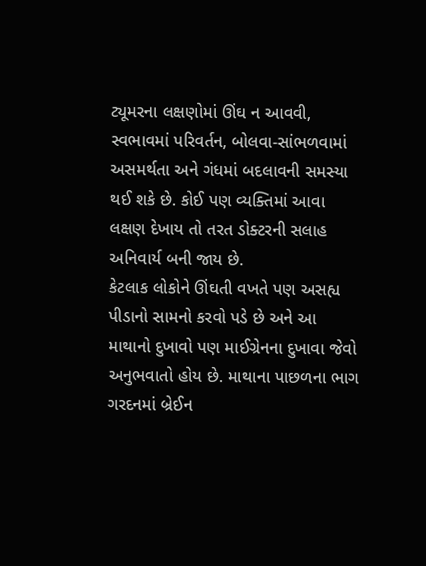ટ્યૂમરના લક્ષણોમાં ઊંઘ ન આવવી, સ્વભાવમાં પરિવર્તન, બોલવા-સાંભળવામાં અસમર્થતા અને ગંધમાં બદલાવની સમસ્યા થઈ શકે છે. કોઈ પણ વ્યક્તિમાં આવા લક્ષણ દેખાય તો તરત ડોક્ટરની સલાહ અનિવાર્ય બની જાય છે.
કેટલાક લોકોને ઊંઘતી વખતે પણ અસહ્ય પીડાનો સામનો કરવો પડે છે અને આ માથાનો દુખાવો પણ માઈગ્રેનના દુખાવા જેવો અનુભવાતો હોય છે. માથાના પાછળના ભાગ ગરદનમાં બ્રેઈન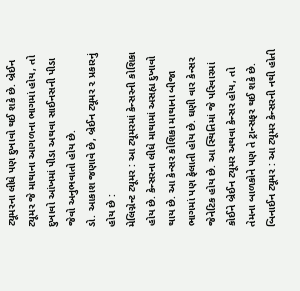ટ્યૂમરના લીધે પણ દુખાવો થઈ શકે છે. બ્રેઈન ટ્યૂમર જે માથાના આગળના ભાગમાં હોય, તો દુખાવો આંખમાં પીડા અથવા સાઈનસની પીડા જેવો અનુભવાતો હોય છે.
ડો. આકાશ જણાવે છે, બ્રેઈન ટ્યૂમર ૨ પ્રકારનું હોય છે :
મેલિગ્નેન્ટ ટ્યૂમર : આ ટ્યૂમરમાં કેન્સરની કોશિકા હોય છે. કેન્સરના લીધે માથામાં અસહ્ય દુખાવો થાય છે. આ કેન્સર કોશિકા માથાના બીજા ભાગમાં પણ ફેલાતી હોય છે. ઘણી વાર કેન્સર જેનેટિક હોય છે. આ સ્થિતિમાં જે પરિવારમાં કોઈને બ્રેઈન ટ્યૂમર અથવા કેન્સર હોય, તો તેમના બાળકોને પણ તે ટ્રાન્સફર થઈ શકે છે.
બિનાઈન ટ્યૂમર : આ ટ્યૂમર કેન્સરની નથી હોતી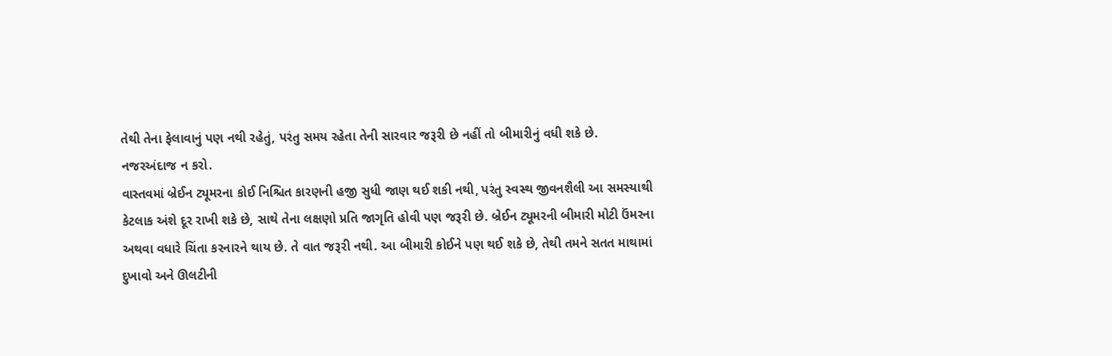તેથી તેના ફેલાવાનું પણ નથી રહેતું, પરંતુ સમય રહેતા તેની સારવાર જરૂરી છે નહીં તો બીમારીનું વધી શકે છે.
નજરઅંદાજ ન કરો.
વાસ્તવમાં બ્રેઈન ટ્યૂમરના કોઈ નિશ્ચિત કારણની હજી સુધી જાણ થઈ શકી નથી, પરંતુ સ્વસ્થ જીવનશૈલી આ સમસ્યાથી કેટલાક અંશે દૂર રાખી શકે છે, સાથે તેના લક્ષણો પ્રતિ જાગૃતિ હોવી પણ જરૂરી છે. બ્રેઈન ટ્યૂમરની બીમારી મોટી ઉંમરના અથવા વધારે ચિંતા કરનારને થાય છે. તે વાત જરૂરી નથી. આ બીમારી કોઈને પણ થઈ શકે છે, તેથી તમને સતત માથામાં દુખાવો અને ઊલટીની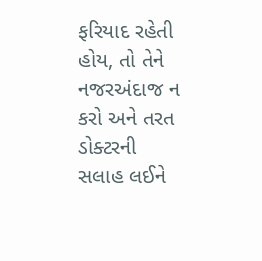ફરિયાદ રહેતી હોય, તો તેને નજરઅંદાજ ન કરો અને તરત ડોક્ટરની સલાહ લઈને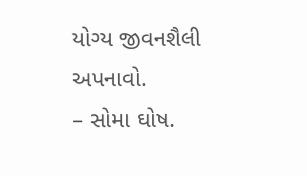યોગ્ય જીવનશૈલી અપનાવો.
– સોમા ઘોષ.